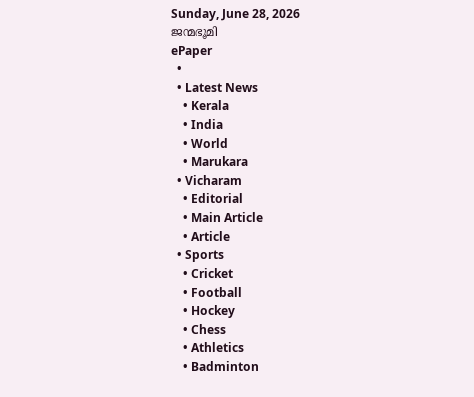Sunday, June 28, 2026
ജന്മഭൂമി
ePaper
  •
  • Latest News
    • Kerala
    • India
    • World
    • Marukara
  • Vicharam
    • Editorial
    • Main Article
    • Article
  • Sports
    • Cricket
    • Football
    • Hockey
    • Chess
    • Athletics
    • Badminton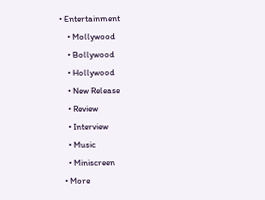• Entertainment
    • Mollywood
    • Bollywood
    • Hollywood
    • New Release
    • Review
    • Interview
    • Music
    • Miniscreen
  • More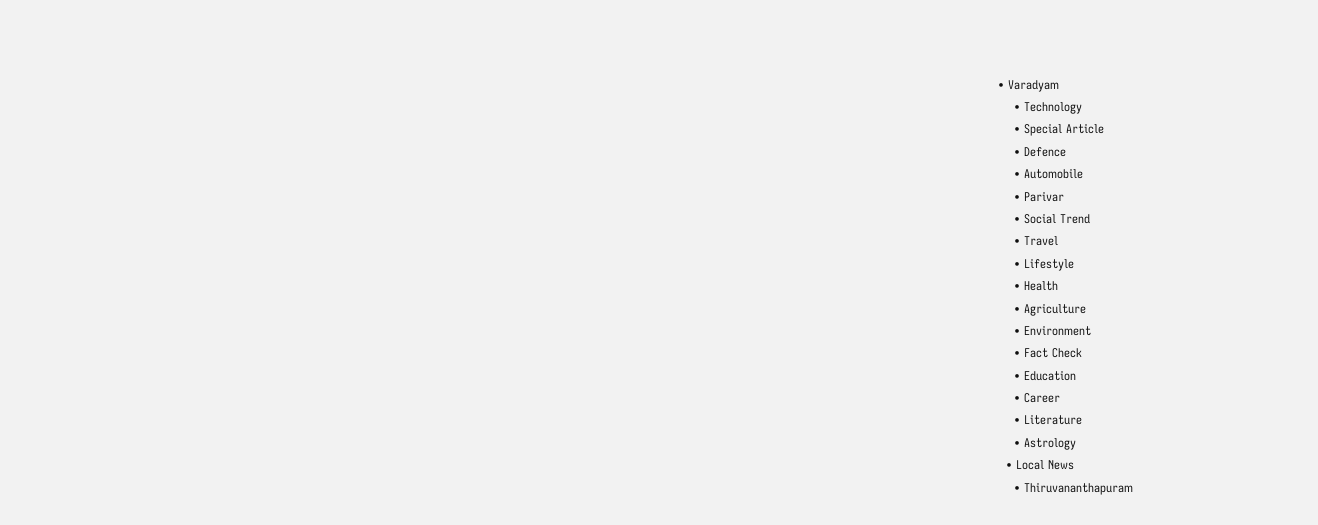• Varadyam
    • Technology
    • Special Article
    • Defence
    • Automobile
    • Parivar
    • Social Trend
    • Travel
    • Lifestyle
    • Health
    • Agriculture
    • Environment
    • Fact Check
    • Education
    • Career
    • Literature
    • Astrology
  • Local News
    • Thiruvananthapuram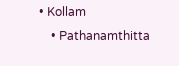• Kollam
    • Pathanamthitta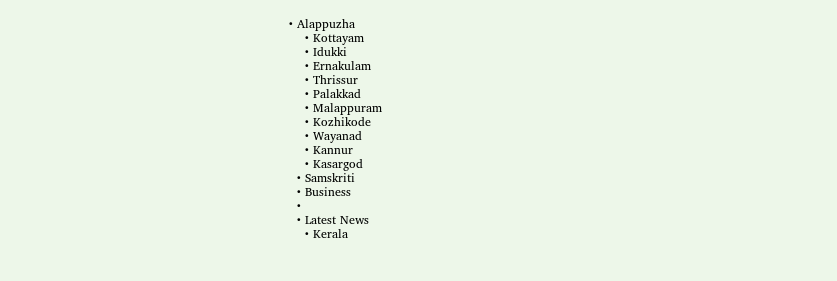• Alappuzha
    • Kottayam
    • Idukki
    • Ernakulam
    • Thrissur
    • Palakkad
    • Malappuram
    • Kozhikode
    • Wayanad
    • Kannur
    • Kasargod
  • Samskriti
  • Business
  •
  • Latest News
    • Kerala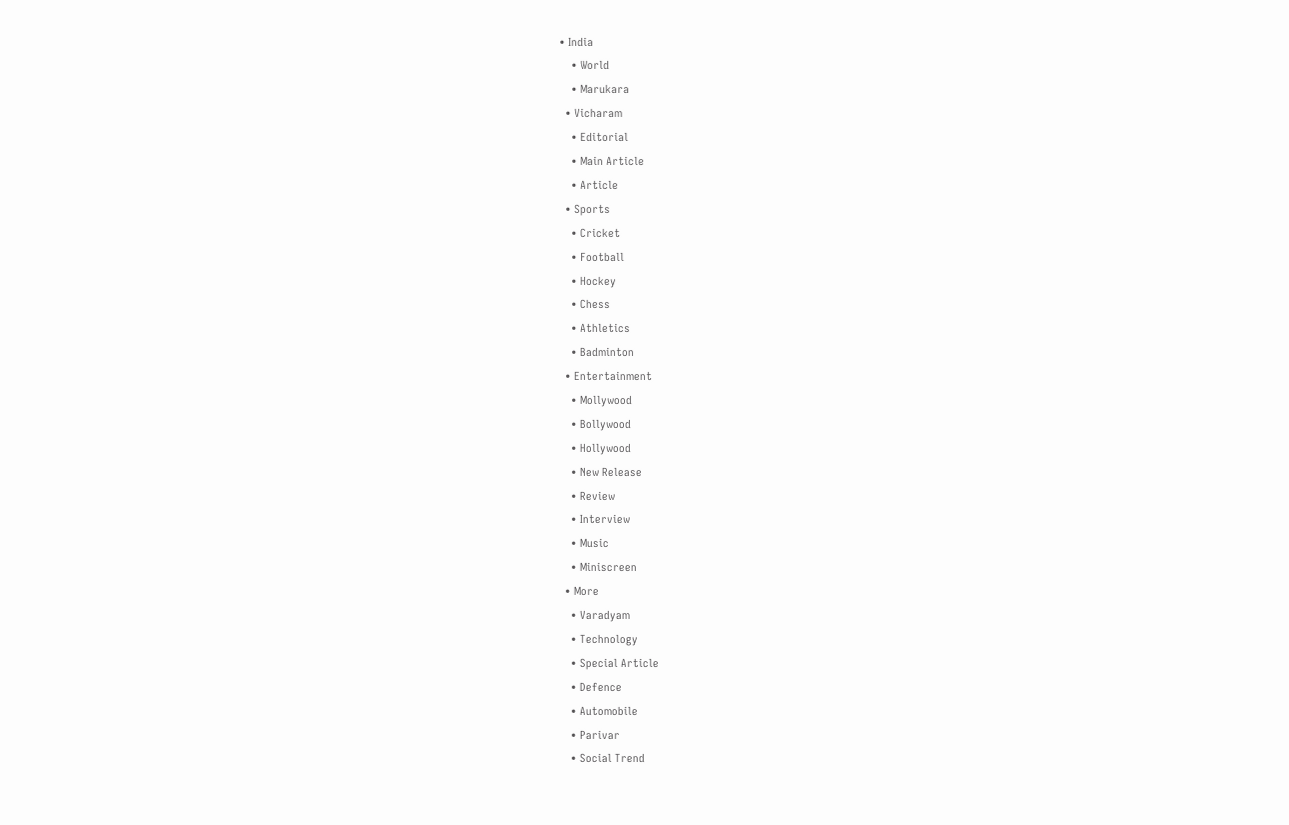• India
    • World
    • Marukara
  • Vicharam
    • Editorial
    • Main Article
    • Article
  • Sports
    • Cricket
    • Football
    • Hockey
    • Chess
    • Athletics
    • Badminton
  • Entertainment
    • Mollywood
    • Bollywood
    • Hollywood
    • New Release
    • Review
    • Interview
    • Music
    • Miniscreen
  • More
    • Varadyam
    • Technology
    • Special Article
    • Defence
    • Automobile
    • Parivar
    • Social Trend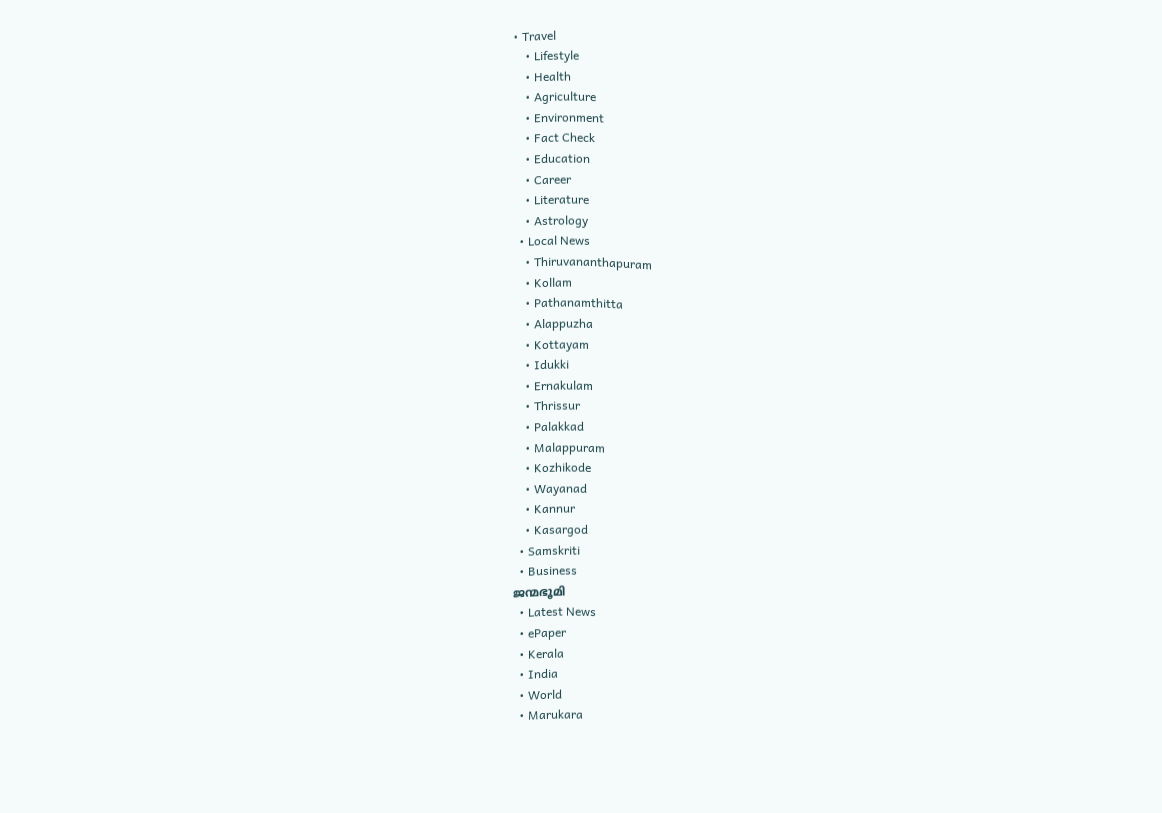• Travel
    • Lifestyle
    • Health
    • Agriculture
    • Environment
    • Fact Check
    • Education
    • Career
    • Literature
    • Astrology
  • Local News
    • Thiruvananthapuram
    • Kollam
    • Pathanamthitta
    • Alappuzha
    • Kottayam
    • Idukki
    • Ernakulam
    • Thrissur
    • Palakkad
    • Malappuram
    • Kozhikode
    • Wayanad
    • Kannur
    • Kasargod
  • Samskriti
  • Business
ജന്മഭൂമി
  • Latest News
  • ePaper
  • Kerala
  • India
  • World
  • Marukara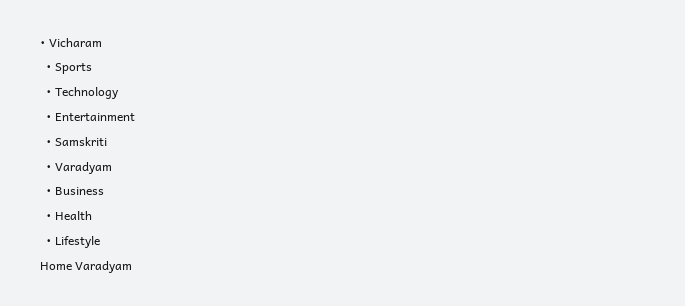• Vicharam
  • Sports
  • Technology
  • Entertainment
  • Samskriti
  • Varadyam
  • Business
  • Health
  • Lifestyle
Home Varadyam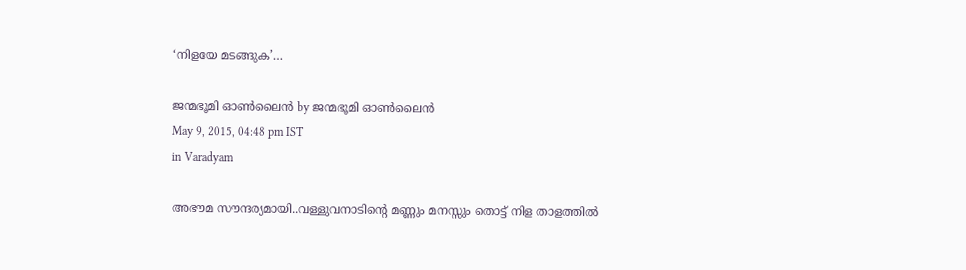‘നിളയേ മടങ്ങുക’…

ജന്മഭൂമി ഓണ്‍ലൈന്‍ by ജന്മഭൂമി ഓണ്‍ലൈന്‍
May 9, 2015, 04:48 pm IST
in Varadyam

അഭൗമ സൗന്ദര്യമായി..വള്ളുവനാടിന്റെ മണ്ണും മനസ്സും തൊട്ട് നിള താളത്തില്‍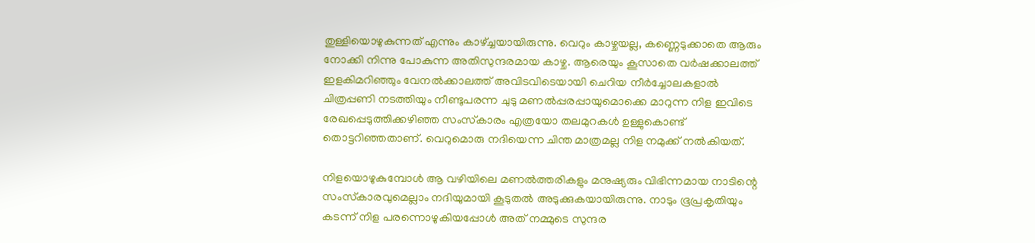തുള്ളിയൊഴുകുന്നത് എന്നും കാഴ്‌ച്ചയായിരുന്നു. വെറും കാഴ്ചയല്ല, കണ്ണെടുക്കാതെ ആരും നോക്കി നിന്നു പോകുന്ന അതിസുന്ദരമായ കാഴ്ച. ആരെയും കൂസാതെ വര്‍ഷക്കാലത്ത് ഇളകിമറിഞ്ഞും വേനല്‍ക്കാലത്ത് അവിടവിടെയായി ചെറിയ നീര്‍ച്ചോലകളാല്‍ ചിത്രപ്പണി നടത്തിയും നീണ്ടുപരന്ന ചുടു മണല്‍പ്പരപ്പായുമൊക്കെ മാറുന്ന നിള ഇവിടെ രേഖപ്പെടുത്തിക്കഴിഞ്ഞ സംസ്‌കാരം എത്രയോ തലമുറകള്‍ ഉള്ളുകൊണ്ട് തൊട്ടറിഞ്ഞതാണ്. വെറുമൊരു നദിയെന്ന ചിന്ത മാത്രമല്ല നിള നമുക്ക് നല്‍കിയത്.

നിളയൊഴുകുമ്പോള്‍ ആ വഴിയിലെ മണല്‍ത്തരികളും മനുഷ്യരും വിഭിന്നമായ നാടിന്റെ സംസ്‌കാരവുമെല്ലാം നദിയുമായി കൂടുതല്‍ അടുക്കുകയായിരുന്നു. നാടും ഭൂപ്രകൃതിയും കടന്ന് നിള പരന്നൊഴുകിയപ്പോള്‍ അത് നമ്മുടെ സുന്ദര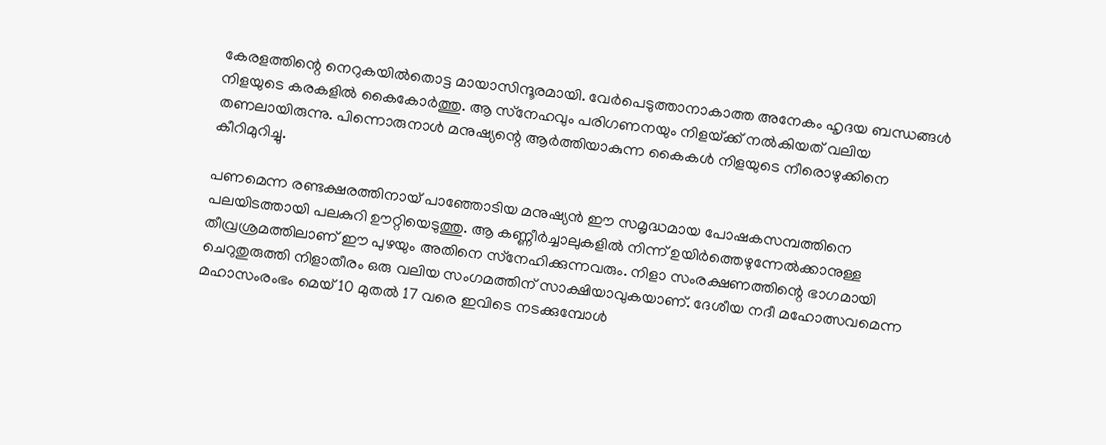കേരളത്തിന്റെ നെറുകയില്‍തൊട്ട മായാസിന്ദൂരമായി. വേര്‍പെടുത്താനാകാത്ത അനേകം ഹൃദയ ബന്ധങ്ങള്‍ നിളയുടെ കരകളില്‍ കൈകോര്‍ത്തു. ആ സ്‌നേഹവും പരിഗണനയും നിളയ്‌ക്ക് നല്‍കിയത് വലിയ തണലായിരുന്നു. പിന്നൊരുനാള്‍ മനുഷ്യന്റെ ആര്‍ത്തിയാകുന്ന കൈകള്‍ നിളയുടെ നീരൊഴുക്കിനെ കീറിമുറിച്ചു.

പണമെന്ന രണ്ടക്ഷരത്തിനായ് പാഞ്ഞോടിയ മനുഷ്യന്‍ ഈ സമൃദ്ധമായ പോഷകസമ്പത്തിനെ പലയിടത്തായി പലകുറി ഊറ്റിയെടുത്തു. ആ കണ്ണീര്‍ച്ചാലുകളില്‍ നിന്ന് ഉയിര്‍ത്തെഴുന്നേല്‍ക്കാനുള്ള തീവ്രശ്രമത്തിലാണ് ഈ പുഴയും അതിനെ സ്‌നേഹിക്കുന്നവരും. നിളാ സംരക്ഷണത്തിന്റെ ഭാഗമായി ചെറുതുരുത്തി നിളാതീരം ഒരു വലിയ സംഗമത്തിന് സാക്ഷിയാവുകയാണ്. ദേശീയ നദീ മഹോത്സവമെന്ന മഹാസംരംഭം മെയ് 10 മുതല്‍ 17 വരെ ഇവിടെ നടക്കുമ്പോള്‍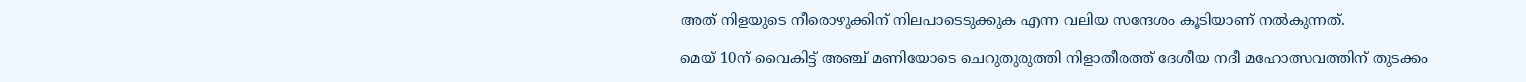അത് നിളയുടെ നീരൊഴുക്കിന് നിലപാടെടുക്കുക എന്ന വലിയ സന്ദേശം കൂടിയാണ് നല്‍കുന്നത്.

മെയ് 10ന് വൈകിട്ട് അഞ്ച് മണിയോടെ ചെറുതുരുത്തി നിളാതീരത്ത് ദേശീയ നദീ മഹോത്സവത്തിന് തുടക്കം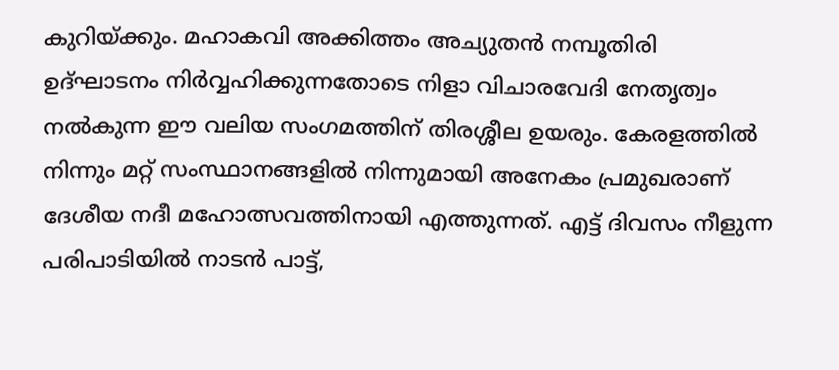കുറിയ്‌ക്കും. മഹാകവി അക്കിത്തം അച്യുതന്‍ നമ്പൂതിരി ഉദ്ഘാടനം നിര്‍വ്വഹിക്കുന്നതോടെ നിളാ വിചാരവേദി നേതൃത്വം നല്‍കുന്ന ഈ വലിയ സംഗമത്തിന് തിരശ്ശീല ഉയരും. കേരളത്തില്‍ നിന്നും മറ്റ് സംസ്ഥാനങ്ങളില്‍ നിന്നുമായി അനേകം പ്രമുഖരാണ് ദേശീയ നദീ മഹോത്സവത്തിനായി എത്തുന്നത്. എട്ട് ദിവസം നീളുന്ന പരിപാടിയില്‍ നാടന്‍ പാട്ട്,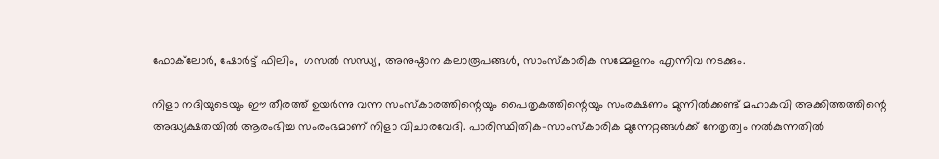ഫോക്‌ലോര്‍, ഷോര്‍ട്ട് ഫിലിം,  ഗസല്‍ സന്ധ്യ, അനുഷ്ഠാന കലാരൂപങ്ങള്‍, സാംസ്‌കാരിക സമ്മേളനം എന്നിവ നടക്കും.

നിളാ നദിയുടെയും ഈ തീരത്ത് ഉയര്‍ന്നു വന്ന സംസ്‌കാരത്തിന്റെയും പൈതൃകത്തിന്റെയും സംരക്ഷണം മുന്നില്‍ക്കണ്ട് മഹാകവി അക്കിത്തത്തിന്റെ അദ്ധ്യക്ഷതയില്‍ ആരംഭിച്ച സംരംഭമാണ് നിളാ വിചാരവേദി. പാരിസ്ഥിതിക-സാംസ്‌കാരിക മുന്നേറ്റങ്ങള്‍ക്ക് നേതൃത്വം നല്‍കുന്നതില്‍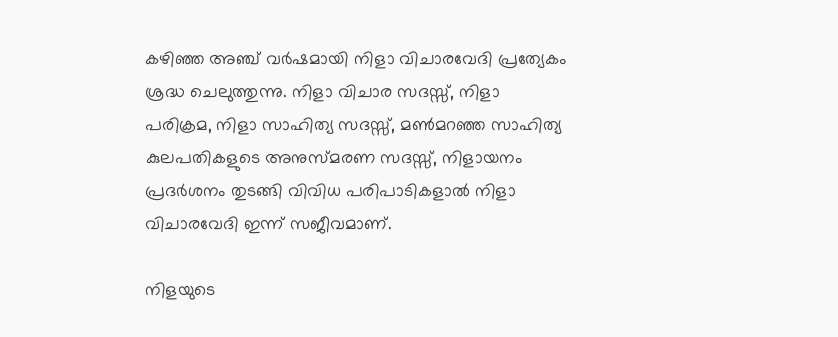കഴിഞ്ഞ അഞ്ച് വര്‍ഷമായി നിളാ വിചാരവേദി പ്രത്യേകം ശ്രദ്ധ ചെലുത്തുന്നു. നിളാ വിചാര സദസ്സ്, നിളാ പരിക്രമ, നിളാ സാഹിത്യ സദസ്സ്, മണ്‍മറഞ്ഞ സാഹിത്യ കുലപതികളുടെ അനുസ്മരണ സദസ്സ്, നിളായനം പ്രദര്‍ശനം തുടങ്ങി വിവിധ പരിപാടികളാല്‍ നിളാ വിചാരവേദി ഇന്ന് സജീവമാണ്.

നിളയുടെ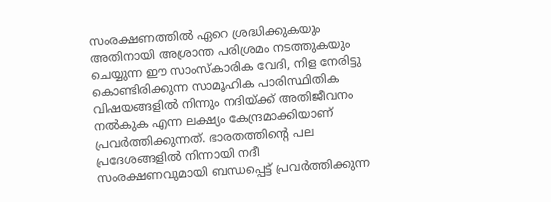സംരക്ഷണത്തില്‍ ഏറെ ശ്രദ്ധിക്കുകയും അതിനായി അശ്രാന്ത പരിശ്രമം നടത്തുകയും ചെയ്യുന്ന ഈ സാംസ്‌കാരിക വേദി, നിള നേരിട്ടു കൊണ്ടിരിക്കുന്ന സാമൂഹിക പാരിസ്ഥിതിക വിഷയങ്ങളില്‍ നിന്നും നദിയ്‌ക്ക് അതിജീവനം നല്‍കുക എന്ന ലക്ഷ്യം കേന്ദ്രമാക്കിയാണ് പ്രവര്‍ത്തിക്കുന്നത്. ഭാരതത്തിന്റെ പല പ്രദേശങ്ങളില്‍ നിന്നായി നദീ സംരക്ഷണവുമായി ബന്ധപ്പെട്ട് പ്രവര്‍ത്തിക്കുന്ന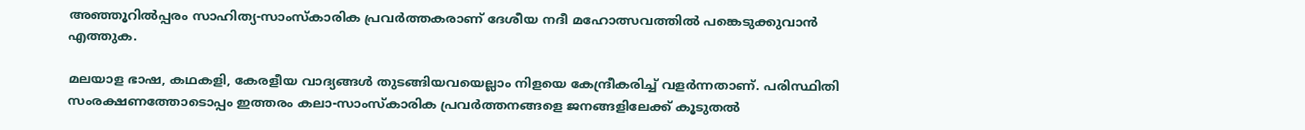അഞ്ഞൂറില്‍പ്പരം സാഹിത്യ-സാംസ്‌കാരിക പ്രവര്‍ത്തകരാണ് ദേശീയ നദീ മഹോത്സവത്തില്‍ പങ്കെടുക്കുവാന്‍ എത്തുക.

മലയാള ഭാഷ, കഥകളി, കേരളീയ വാദ്യങ്ങള്‍ തുടങ്ങിയവയെല്ലാം നിളയെ കേന്ദ്രീകരിച്ച് വളര്‍ന്നതാണ്. പരിസ്ഥിതി സംരക്ഷണത്തോടൊപ്പം ഇത്തരം കലാ-സാംസ്‌കാരിക പ്രവര്‍ത്തനങ്ങളെ ജനങ്ങളിലേക്ക് കൂടുതല്‍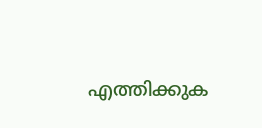എത്തിക്കുക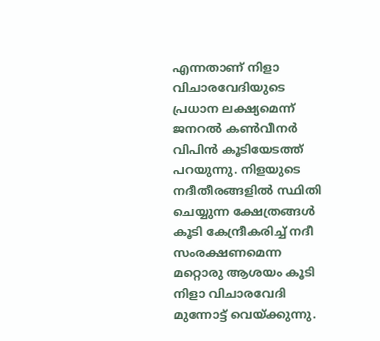എന്നതാണ് നിളാ വിചാരവേദിയുടെ പ്രധാന ലക്ഷ്യമെന്ന് ജനറല്‍ കണ്‍വീനര്‍ വിപിന്‍ കൂടിയേടത്ത് പറയുന്നു. നിളയുടെ നദീതീരങ്ങളില്‍ സ്ഥിതി ചെയ്യുന്ന ക്ഷേത്രങ്ങള്‍ കൂടി കേന്ദ്രീകരിച്ച് നദീ സംരക്ഷണമെന്ന മറ്റൊരു ആശയം കൂടി നിളാ വിചാരവേദി മുന്നോട്ട് വെയ്‌ക്കുന്നു.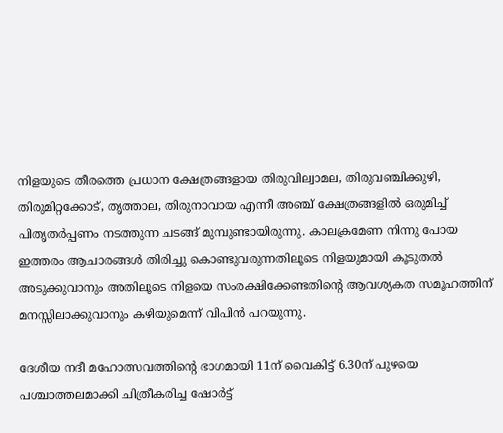നിളയുടെ തീരത്തെ പ്രധാന ക്ഷേത്രങ്ങളായ തിരുവില്വാമല, തിരുവഞ്ചിക്കുഴി, തിരുമിറ്റക്കോട്, തൃത്താല, തിരുനാവായ എന്നീ അഞ്ച് ക്ഷേത്രങ്ങളില്‍ ഒരുമിച്ച് പിതൃതര്‍പ്പണം നടത്തുന്ന ചടങ്ങ് മുമ്പുണ്ടായിരുന്നു. കാലക്രമേണ നിന്നു പോയ ഇത്തരം ആചാരങ്ങള്‍ തിരിച്ചു കൊണ്ടുവരുന്നതിലൂടെ നിളയുമായി കൂടുതല്‍ അടുക്കുവാനും അതിലൂടെ നിളയെ സംരക്ഷിക്കേണ്ടതിന്റെ ആവശ്യകത സമൂഹത്തിന് മനസ്സിലാക്കുവാനും കഴിയുമെന്ന് വിപിന്‍ പറയുന്നു.

ദേശീയ നദീ മഹോത്സവത്തിന്റെ ഭാഗമായി 11ന് വൈകിട്ട് 6.30ന് പുഴയെ പശ്ചാത്തലമാക്കി ചിത്രീകരിച്ച ഷോര്‍ട്ട്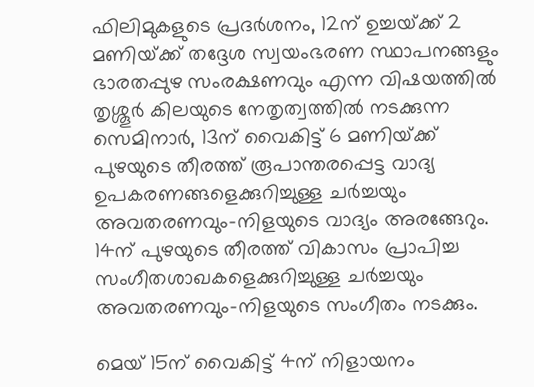ഫിലിമുകളുടെ പ്രദര്‍ശനം, 12ന് ഉച്ചയ്‌ക്ക് 2 മണിയ്‌ക്ക് തദ്ദേശ സ്വയംഭരണ സ്ഥാപനങ്ങളും ഭാരതപ്പുഴ സംരക്ഷണവും എന്ന വിഷയത്തില്‍ തൃശ്ശൂര്‍ കിലയുടെ നേതൃത്വത്തില്‍ നടക്കുന്ന സെമിനാര്‍, 13ന് വൈകിട്ട് 6 മണിയ്‌ക്ക് പുഴയുടെ തീരത്ത് രൂപാന്തരപ്പെട്ട വാദ്യ ഉപകരണങ്ങളെക്കുറിച്ചുള്ള ചര്‍ച്ചയും അവതരണവും-നിളയുടെ വാദ്യം അരങ്ങേറും. 14ന് പുഴയുടെ തീരത്ത് വികാസം പ്രാപിച്ച സംഗീതശാഖകളെക്കുറിച്ചുള്ള ചര്‍ച്ചയും അവതരണവും-നിളയുടെ സംഗീതം നടക്കും.

മെയ് 15ന് വൈകിട്ട് 4ന് നിളായനം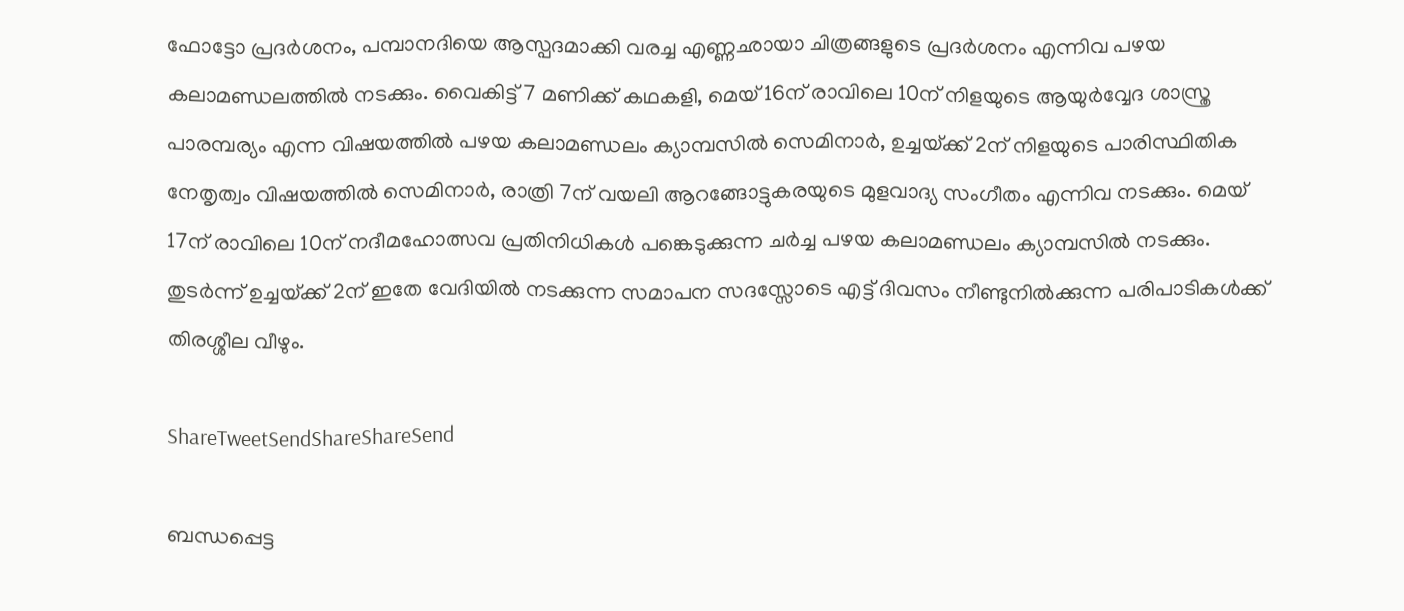ഫോട്ടോ പ്രദര്‍ശനം, പമ്പാനദിയെ ആസ്പദമാക്കി വരച്ച എണ്ണഛായാ ചിത്രങ്ങളുടെ പ്രദര്‍ശനം എന്നിവ പഴയ കലാമണ്ഡലത്തില്‍ നടക്കും. വൈകിട്ട് 7 മണിക്ക് കഥകളി, മെയ് 16ന് രാവിലെ 10ന് നിളയുടെ ആയുര്‍വ്വേദ ശാസ്ത്ര പാരമ്പര്യം എന്ന വിഷയത്തില്‍ പഴയ കലാമണ്ഡലം ക്യാമ്പസില്‍ സെമിനാര്‍, ഉച്ചയ്‌ക്ക് 2ന് നിളയുടെ പാരിസ്ഥിതിക നേതൃത്വം വിഷയത്തില്‍ സെമിനാര്‍, രാത്രി 7ന് വയലി ആറങ്ങോട്ടുകരയുടെ മുളവാദ്യ സംഗീതം എന്നിവ നടക്കും. മെയ് 17ന് രാവിലെ 10ന് നദീമഹോത്സവ പ്രതിനിധികള്‍ പങ്കെടുക്കുന്ന ചര്‍ച്ച പഴയ കലാമണ്ഡലം ക്യാമ്പസില്‍ നടക്കും. തുടര്‍ന്ന് ഉച്ചയ്‌ക്ക് 2ന് ഇതേ വേദിയില്‍ നടക്കുന്ന സമാപന സദസ്സോടെ എട്ട് ദിവസം നീണ്ടുനില്‍ക്കുന്ന പരിപാടികള്‍ക്ക് തിരശ്ശീല വീഴും.

ShareTweetSendShareShareSend

ബന്ധപ്പെട്ട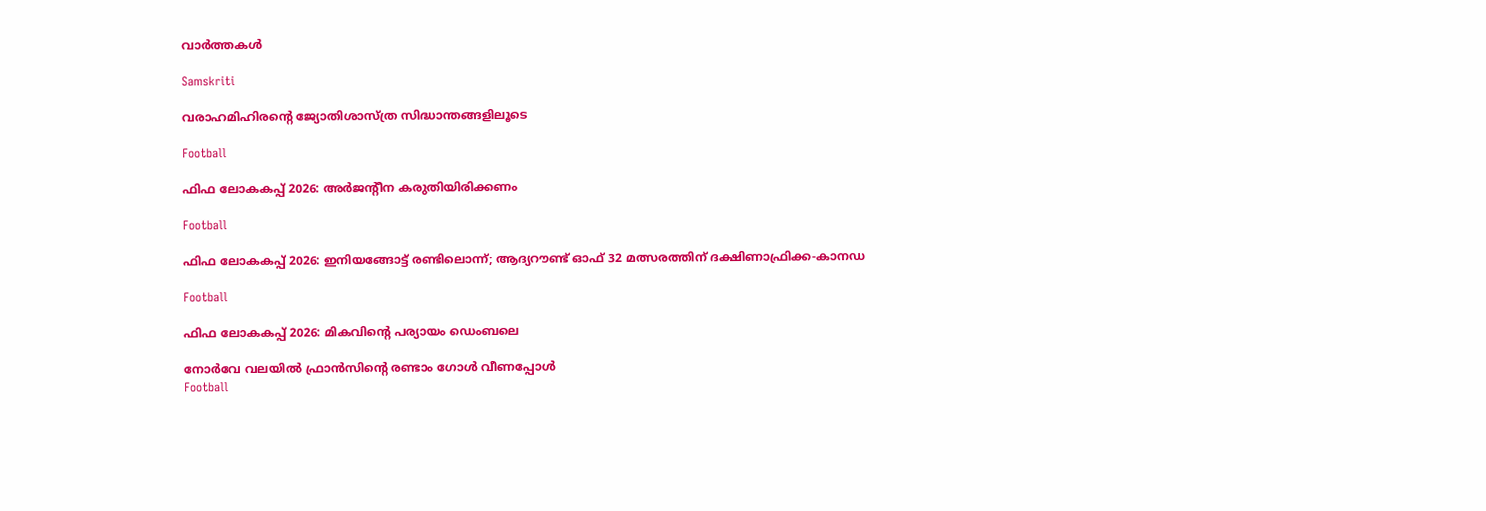വാര്‍ത്തകള്‍

Samskriti

വരാഹമിഹിരന്റെ ജ്യോതിശാസ്ത്ര സിദ്ധാന്തങ്ങളിലൂടെ

Football

ഫിഫ ലോകകപ്പ് 2026: അര്‍ജന്റീന കരുതിയിരിക്കണം

Football

ഫിഫ ലോകകപ്പ് 2026: ഇനിയങ്ങോട്ട് രണ്ടിലൊന്ന്; ആദ്യറൗണ്ട് ഓഫ് 32 മത്സരത്തിന് ദക്ഷിണാഫ്രിക്ക-കാനഡ

Football

ഫിഫ ലോകകപ്പ് 2026: മികവിന്റെ പര്യായം ഡെംബലെ

നോര്‍വേ വലയില്‍ ഫ്രാന്‍സിന്റെ രണ്ടാം ഗോള്‍ വീണപ്പോള്‍
Football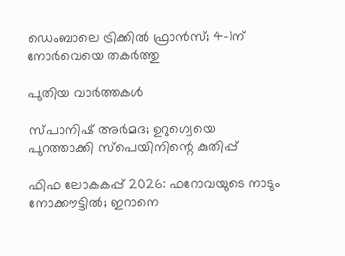ഡെംബാലെ ട്രിക്കില്‍ ഫ്രാന്‍സ്; 4-1ന് നോര്‍വെയെ തകര്‍ത്തു

പുതിയ വാര്‍ത്തകള്‍

സ്പാനിഷ് അര്‍മദ; ഉറുഗ്വെയെ പുറത്താക്കി സ്‌പെയിനിന്റെ കുതിപ്പ്

ഫിഫ ലോകകപ്പ് 2026: ഫറോവയുടെ നാടും നോക്കൗട്ടില്‍; ഇറാനെ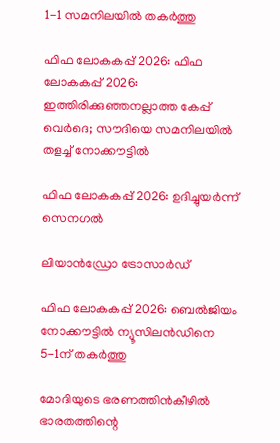1-1 സമനിലയില്‍ തകര്‍ത്തു

ഫിഫ ലോകകപ്പ് 2026: ഫിഫ ലോകകപ്പ് 2026: ഇത്തിരിക്കുഞ്ഞനല്ലാത്ത കേപ്പ് വെര്‍ദെ; സൗദിയെ സമനിലയില്‍ തളച്ച് നോക്കൗട്ടില്‍

ഫിഫ ലോകകപ്പ് 2026: ഉദിച്ചുയര്‍ന്ന് സെനഗല്‍

ലിയാന്‍ഡ്രോ ട്രോസാര്‍ഡ്‌

ഫിഫ ലോകകപ്പ് 2026: ബെല്‍ജിയം നോക്കൗട്ടില്‍ ന്യൂസിലന്‍ഡിനെ 5-1ന് തകര്‍ത്തു

മോദിയുടെ ഭരണത്തിന്‍കീഴില്‍ ഭാരതത്തിന്റെ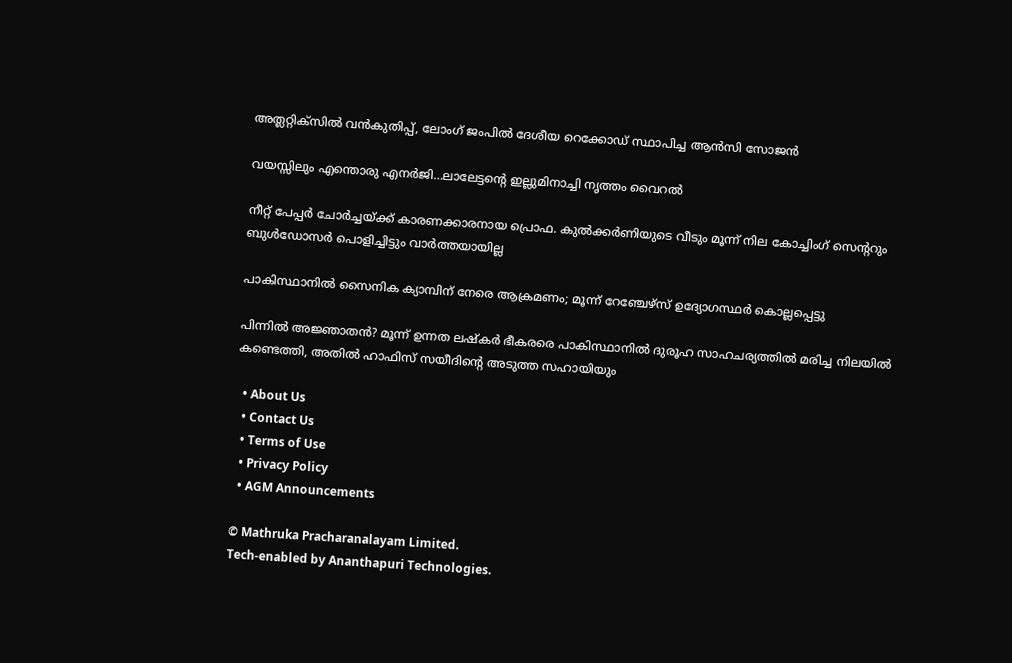അത്ലറ്റിക്സില്‍ വന്‍കുതിപ്പ്, ലോംഗ് ജംപില്‍ ദേശീയ റെക്കോഡ് സ്ഥാപിച്ച ആന്‍സി സോജന്‍

വയസ്സിലും എന്തൊരു എനര്‍ജി…ലാലേട്ടന്റെ ഇല്ലുമിനാച്ചി നൃത്തം വൈറല്‍

നീറ്റ് പേപ്പര്‍ ചോര്‍ച്ചയ്‌ക്ക് കാരണക്കാരനായ പ്രൊഫ. കുല്‍ക്കര്‍ണിയുടെ വീടും മൂന്ന് നില കോച്ചിംഗ് സെ‍ന്‍ററും ബുള്‍ഡോസര്‍ പൊളിച്ചിട്ടും വാര്‍ത്തയായില്ല

പാകിസ്ഥാനിൽ സൈനിക ക്യാമ്പിന് നേരെ ആക്രമണം; മൂന്ന് റേഞ്ചേഴ്‌സ് ഉദ്യോഗസ്ഥര്‍ കൊല്ലപ്പെട്ടു

പിന്നില്‍ അജ്ഞാതന്‍? മൂന്ന് ഉന്നത ലഷ്‌കർ ഭീകരരെ പാകിസ്ഥാനിൽ ദുരൂഹ സാഹചര്യത്തിൽ മരിച്ച നിലയിൽ കണ്ടെത്തി, അതിൽ ഹാഫിസ് സയീദിന്റെ അടുത്ത സഹായിയും

  • About Us
  • Contact Us
  • Terms of Use
  • Privacy Policy
  • AGM Announcements

© Mathruka Pracharanalayam Limited.
Tech-enabled by Ananthapuri Technologies.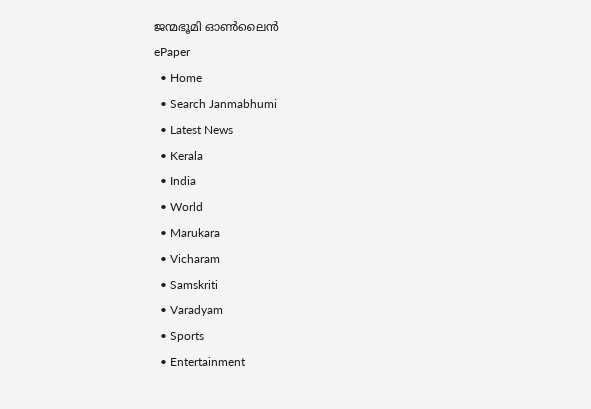ജന്മഭൂമി ഓണ്‍ലൈന്‍
ePaper
  • Home
  • Search Janmabhumi
  • Latest News
  • Kerala
  • India
  • World
  • Marukara
  • Vicharam
  • Samskriti
  • Varadyam
  • Sports
  • Entertainment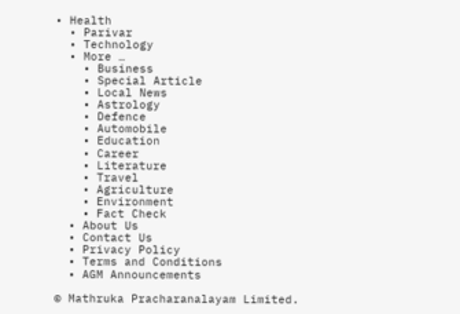• Health
  • Parivar
  • Technology
  • More …
    • Business
    • Special Article
    • Local News
    • Astrology
    • Defence
    • Automobile
    • Education
    • Career
    • Literature
    • Travel
    • Agriculture
    • Environment
    • Fact Check
  • About Us
  • Contact Us
  • Privacy Policy
  • Terms and Conditions
  • AGM Announcements

© Mathruka Pracharanalayam Limited.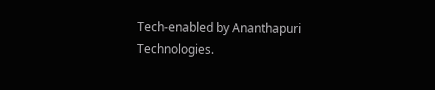Tech-enabled by Ananthapuri Technologies.